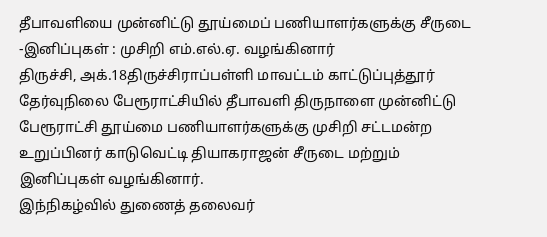தீபாவளியை முன்னிட்டு தூய்மைப் பணியாளர்களுக்கு சீருடை -இனிப்புகள் : முசிறி எம்.எல்.ஏ. வழங்கினார்
திருச்சி, அக்.18திருச்சிராப்பள்ளி மாவட்டம் காட்டுப்புத்தூர் தேர்வுநிலை பேரூராட்சியில் தீபாவளி திருநாளை முன்னிட்டு பேரூராட்சி தூய்மை பணியாளர்களுக்கு முசிறி சட்டமன்ற உறுப்பினர் காடுவெட்டி தியாகராஜன் சீருடை மற்றும் இனிப்புகள் வழங்கினார்.
இந்நிகழ்வில் துணைத் தலைவர்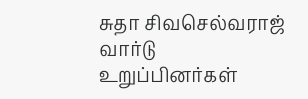சுதா சிவசெல்வராஜ் வார்டு உறுப்பினர்கள்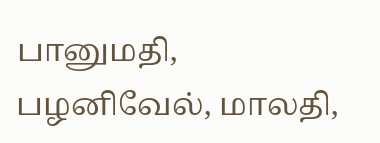பானுமதி, பழனிவேல், மாலதி,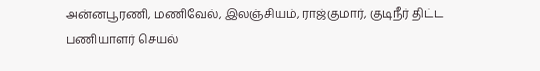அன்னபூரணி, மணிவேல், இலஞ்சியம், ராஜ்குமார், குடிநீர் திட்ட பணியாளர் செயல்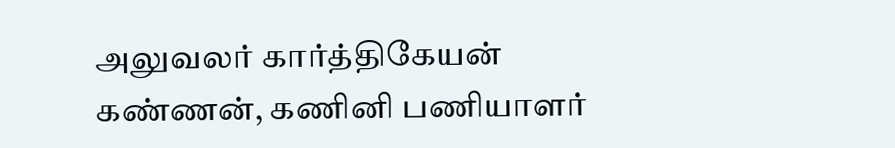அலுவலர் கார்த்திகேயன் கண்ணன், கணினி பணியாளர்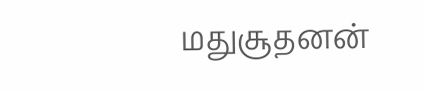மதுசூதனன்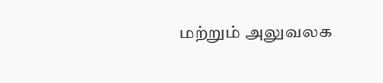மற்றும் அலுவலக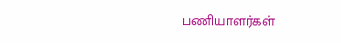பணியாளர்கள்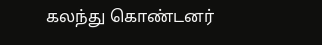கலந்து கொண்டனர்